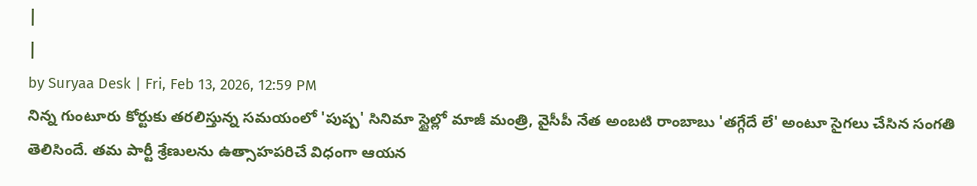|
|
by Suryaa Desk | Fri, Feb 13, 2026, 12:59 PM
నిన్న గుంటూరు కోర్టుకు తరలిస్తున్న సమయంలో 'పుష్ప' సినిమా స్టైల్లో మాజీ మంత్రి, వైసీపీ నేత అంబటి రాంబాబు 'తగ్గేదే లే' అంటూ సైగలు చేసిన సంగతి తెలిసిందే. తమ పార్టీ శ్రేణులను ఉత్సాహపరిచే విధంగా ఆయన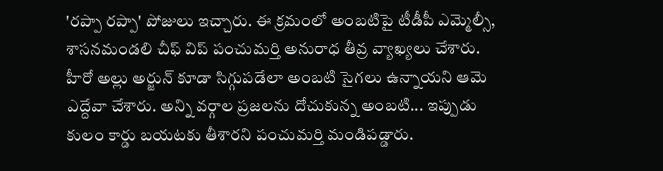'రప్పా రప్పా' పోజులు ఇచ్చారు. ఈ క్రమంలో అంబటిపై టీడీపీ ఎమ్మెల్సీ, శాసనమండలి చీఫ్ విప్ పంచుమర్తి అనురాధ తీవ్ర వ్యాఖ్యలు చేశారు. హీరో అల్లు అర్జున్ కూడా సిగ్గుపడేలా అంబటి సైగలు ఉన్నాయని ఆమె ఎద్దేవా చేశారు. అన్ని వర్గాల ప్రజలను దోచుకున్న అంబటి... ఇప్పుడు కులం కార్డు బయటకు తీశారని పంచుమర్తి మండిపడ్డారు.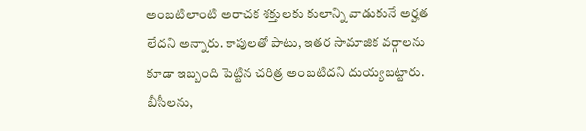అంబటిలాంటి అరాచక శక్తులకు కులాన్ని వాడుకునే అర్హత లేదని అన్నారు. కాపులతో పాటు, ఇతర సామాజిక వర్గాలను కూడా ఇబ్బంది పెట్టిన చరిత్ర అంబటిదని దుయ్యబట్టారు. బీసీలను,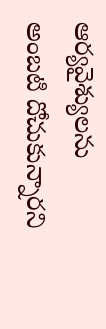ఆర్యవైశ్యులను అంబటి దోచుకున్నారని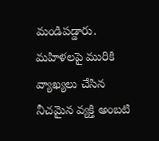మండిపడ్డారు. మహిళలపై మురికి వ్యాఖ్యలు చేసిన నీచమైన వ్యక్తి అంబటి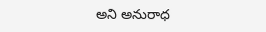అని అనురాధ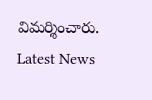విమర్శించారు.
Latest News